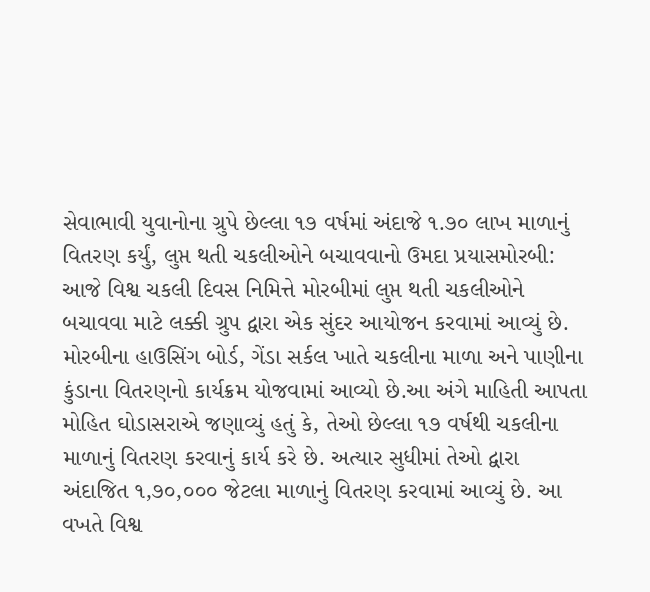સેવાભાવી યુવાનોના ગ્રુપે છેલ્લા ૧૭ વર્ષમાં અંદાજે ૧.૭૦ લાખ માળાનું વિતરણ કર્યું, લુપ્ત થતી ચકલીઓને બચાવવાનો ઉમદા પ્રયાસમોરબી: આજે વિશ્વ ચકલી દિવસ નિમિત્તે મોરબીમાં લુપ્ત થતી ચકલીઓને બચાવવા માટે લક્કી ગ્રુપ દ્વારા એક સુંદર આયોજન કરવામાં આવ્યું છે. મોરબીના હાઉસિંગ બોર્ડ, ગેંડા સર્કલ ખાતે ચકલીના માળા અને પાણીના કુંડાના વિતરણનો કાર્યક્રમ યોજવામાં આવ્યો છે.આ અંગે માહિતી આપતા મોહિત ઘોડાસરાએ જણાવ્યું હતું કે, તેઓ છેલ્લા ૧૭ વર્ષથી ચકલીના માળાનું વિતરણ કરવાનું કાર્ય કરે છે. અત્યાર સુધીમાં તેઓ દ્વારા અંદાજિત ૧,૭૦,૦૦૦ જેટલા માળાનું વિતરણ કરવામાં આવ્યું છે. આ વખતે વિશ્વ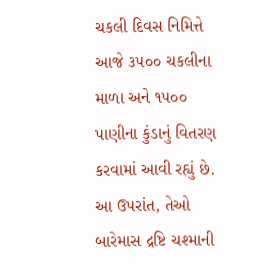ચકલી દિવસ નિમિત્તે આજે ૩૫૦૦ ચકલીના માળા અને ૧૫૦૦ પાણીના કુંડાનું વિતરણ કરવામાં આવી રહ્યું છે. આ ઉપરાંત, તેઓ બારેમાસ દ્રષ્ટિ ચશ્માની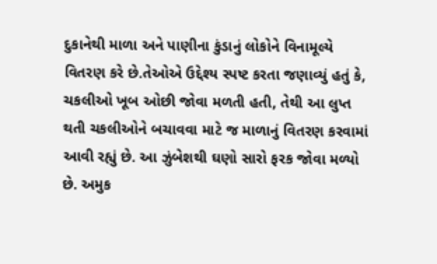દુકાનેથી માળા અને પાણીના કુંડાનું લોકોને વિનામૂલ્યે વિતરણ કરે છે.તેઓએ ઉદ્દેશ્ય સ્પષ્ટ કરતા જણાવ્યું હતું કે, ચકલીઓ ખૂબ ઓછી જોવા મળતી હતી, તેથી આ લુપ્ત થતી ચકલીઓને બચાવવા માટે જ માળાનું વિતરણ કરવામાં આવી રહ્યું છે. આ ઝુંબેશથી ઘણો સારો ફરક જોવા મળ્યો છે. અમુક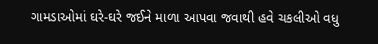ગામડાઓમાં ઘરે-ઘરે જઈને માળા આપવા જવાથી હવે ચકલીઓ વધુ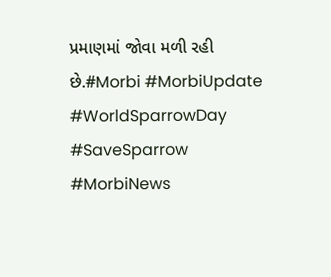પ્રમાણમાં જોવા મળી રહી છે.#Morbi #MorbiUpdate #WorldSparrowDay #SaveSparrow #MorbiNews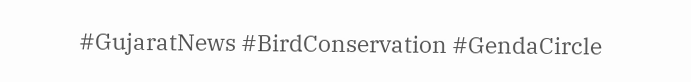#GujaratNews #BirdConservation #GendaCircle